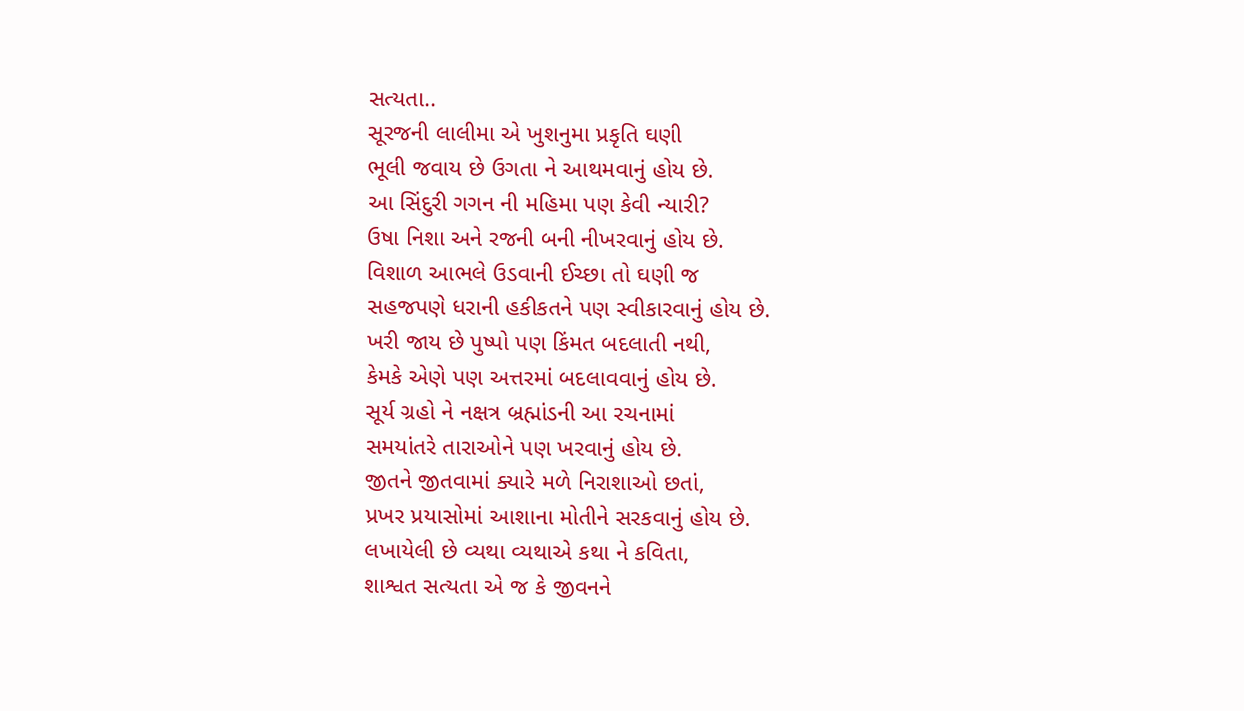સત્યતા..
સૂરજની લાલીમા એ ખુશનુમા પ્રકૃતિ ઘણી
ભૂલી જવાય છે ઉગતા ને આથમવાનું હોય છે.
આ સિંદુરી ગગન ની મહિમા પણ કેવી ન્યારી?
ઉષા નિશા અને રજની બની નીખરવાનું હોય છે.
વિશાળ આભલે ઉડવાની ઈચ્છા તો ઘણી જ
સહજપણે ધરાની હકીકતને પણ સ્વીકારવાનું હોય છે.
ખરી જાય છે પુષ્પો પણ કિંમત બદલાતી નથી,
કેમકે એણે પણ અત્તરમાં બદલાવવાનું હોય છે.
સૂર્ય ગ્રહો ને નક્ષત્ર બ્રહ્માંડની આ રચનામાં
સમયાંતરે તારાઓને પણ ખરવાનું હોય છે.
જીતને જીતવામાં ક્યારે મળે નિરાશાઓ છતાં,
પ્રખર પ્રયાસોમાં આશાના મોતીને સરકવાનું હોય છે.
લખાયેલી છે વ્યથા વ્યથાએ કથા ને કવિતા,
શાશ્વત સત્યતા એ જ કે જીવનને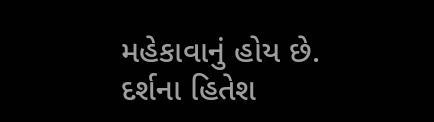મહેકાવાનું હોય છે.
દર્શના હિતેશ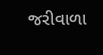જરીવાળા